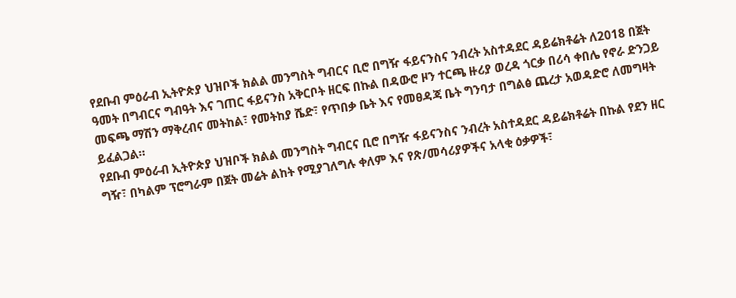የደቡብ ምዕራብ ኢትዮጵያ ህዝቦች ክልል መንግስት ግብርና ቢሮ በግዥ ፋይናንስና ንብረት አስተዳደር ዳይሬክቶሬት ለ2018 በጀት ዓመት በግብርና ግብዓት እና ገጠር ፋይናንስ አቅርቦት ዘርፍ በኩል በዳውሮ ዞን ተርጫ ዙሪያ ወረዳ ጎርቃ በሪሳ ቀበሌ የኖራ ድንጋይ መፍጫ ማሽን ማቅረብና መትከል፣ የመትከያ ሼድ፣ የጥበቃ ቤት እና የመፀዳጃ ቤት ግንባታ በግልፅ ጨረታ አወዳድሮ ለመግዛት ይፈልጋል።
የደቡብ ምዕራብ ኢትዮጵያ ህዝቦች ክልል መንግስት ግብርና ቢሮ በግዥ ፋይናንስና ንብረት አስተዳደር ዳይሬክቶሬት በኩል የደን ዘር ግዥ፣ በካልም ፕሮግራም በጀት መሬት ልከት የሚያገለግሉ ቀለም እና የጽ/መሳሪያዎችና አላቂ ዕቃዎች፣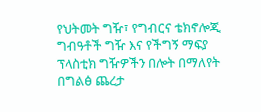የህትመት ግዥ፣ የግብርና ቴክኖሎጂ ግብዓቶች ግዥ እና የችግኝ ማፍያ ፕላስቲክ ግዥዎችን በሎት በማለየት በግልፅ ጨረታ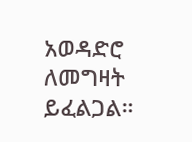አወዳድሮ ለመግዛት ይፈልጋል።